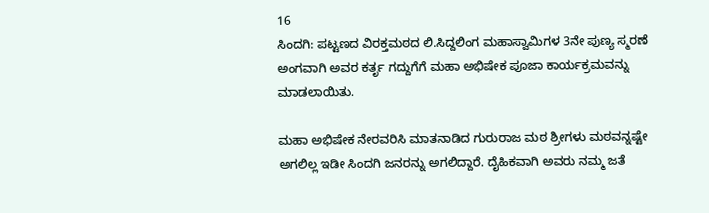16
ಸಿಂದಗಿ: ಪಟ್ಟಣದ ವಿರಕ್ತಮಠದ ಲಿ.ಸಿದ್ದಲಿಂಗ ಮಹಾಸ್ವಾಮಿಗಳ 3ನೇ ಪುಣ್ಯ ಸ್ಮರಣೆ ಅಂಗವಾಗಿ ಅವರ ಕರ್ತೃ ಗದ್ದುಗೆಗೆ ಮಹಾ ಅಭಿಷೇಕ ಪೂಜಾ ಕಾರ್ಯಕ್ರಮವನ್ನು ಮಾಡಲಾಯಿತು.

ಮಹಾ ಅಭಿಷೇಕ ನೇರವರಿಸಿ ಮಾತನಾಡಿದ ಗುರುರಾಜ ಮಠ ಶ್ರೀಗಳು ಮಠವನ್ನಷ್ಟೇ ಅಗಲಿಲ್ಲ ಇಡೀ ಸಿಂದಗಿ ಜನರನ್ನು ಅಗಲಿದ್ದಾರೆ. ದೈಹಿಕವಾಗಿ ಅವರು ನಮ್ಮ ಜತೆ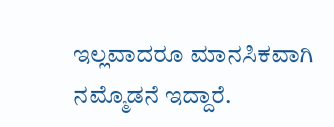ಇಲ್ಲವಾದರೂ ಮಾನಸಿಕವಾಗಿ ನಮ್ಮೊಡನೆ ಇದ್ದಾರೆ.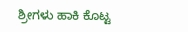ಶ್ರೀಗಳು ಹಾಕಿ ಕೊಟ್ಟ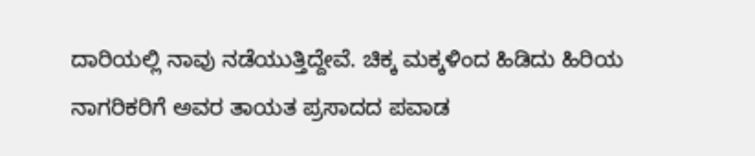ದಾರಿಯಲ್ಲಿ ನಾವು ನಡೆಯುತ್ತಿದ್ದೇವೆ. ಚಿಕ್ಕ ಮಕ್ಕಳಿಂದ ಹಿಡಿದು ಹಿರಿಯ ನಾಗರಿಕರಿಗೆ ಅವರ ತಾಯತ ಪ್ರಸಾದದ ಪವಾಡ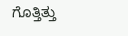ಗೊತ್ತಿತ್ತು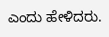ಎಂದು ಹೇಳಿದರು.